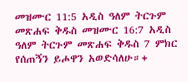መዝሙር 11:5 አዲስ ዓለም ትርጉም መጽሐፍ ቅዱስ መዝሙር 16:7 አዲስ ዓለም ትርጉም መጽሐፍ ቅዱስ 7 ምክር የሰጠኝን ይሖዋን አወድሳለሁ።+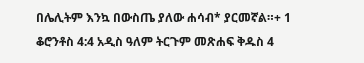በሌሊትም እንኳ በውስጤ ያለው ሐሳብ* ያርመኛል።+ 1 ቆሮንቶስ 4:4 አዲስ ዓለም ትርጉም መጽሐፍ ቅዱስ 4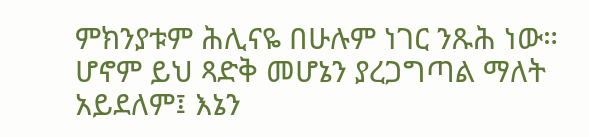ምክንያቱም ሕሊናዬ በሁሉም ነገር ንጹሕ ነው። ሆኖም ይህ ጻድቅ መሆኔን ያረጋግጣል ማለት አይደለም፤ እኔን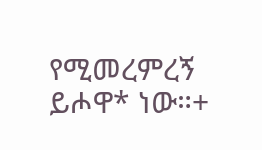የሚመረምረኝ ይሖዋ* ነው።+